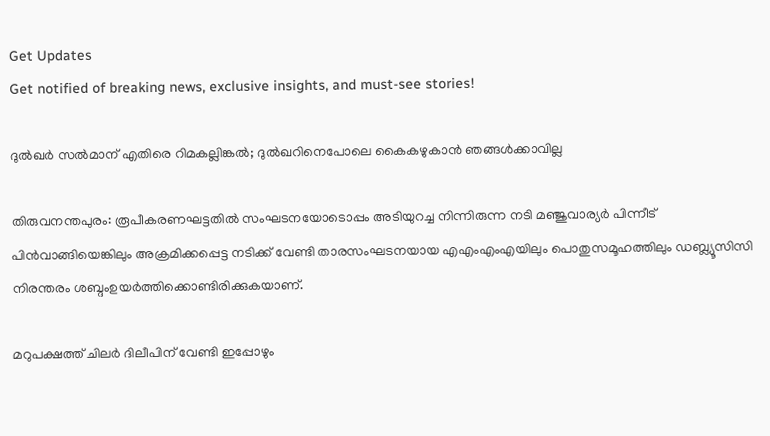Get Updates
Get notified of breaking news, exclusive insights, and must-see stories!

ദുല്‍ഖര്‍ സല്‍മാന് എതിരെ റിമകല്ലിങ്കല്‍; ദുല്‍ഖറിനെപോലെ കൈകഴുകാന്‍ ഞങ്ങള്‍ക്കാവില്ല

തിരുവനന്തപുരം: രൂപീകരണഘട്ടതില്‍ സംഘടനയോടൊപ്പം അടിയുറച്ച നിന്നിരുന്ന നടി മഞ്ജുവാര്യര്‍ പിന്നീട് പിന്‍വാങ്ങിയെങ്കിലും അക്രമിക്കപ്പെട്ട നടിക്ക് വേണ്ടി താരസംഘടനയായ എഎംഎംഎയിലും പൊതുസമൂഹത്തിലും ഡബ്ല്യൂസിസി നിരന്തരം ശബ്ദംഉയര്‍ത്തിക്കൊണ്ടിരിക്കുകയാണ്.

മറുപക്ഷത്ത് ചിലര്‍ ദിലീപിന് വേണ്ടി ഇപ്പോഴും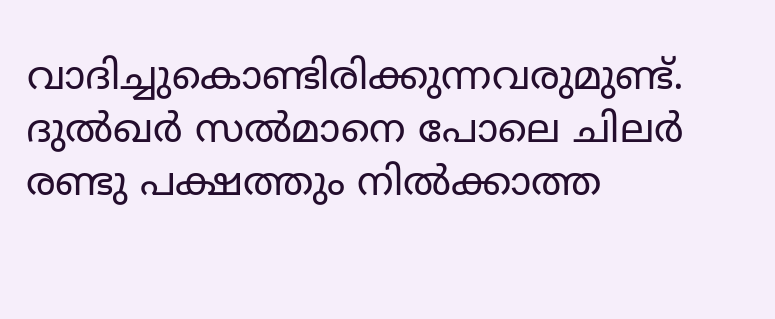വാദിച്ചുകൊണ്ടിരിക്കുന്നവരുമുണ്ട്. ദുല്‍ഖര്‍ സല്‍മാനെ പോലെ ചിലര്‍ രണ്ടു പക്ഷത്തും നില്‍ക്കാത്ത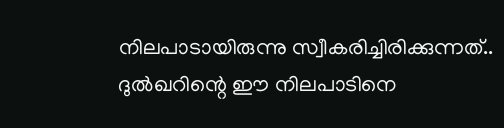നിലപാടായിരുന്നു സ്വീകരിച്ചിരിക്കുന്നത്.. ദുല്‍ഖറിന്റെ ഈ നിലപാടിനെ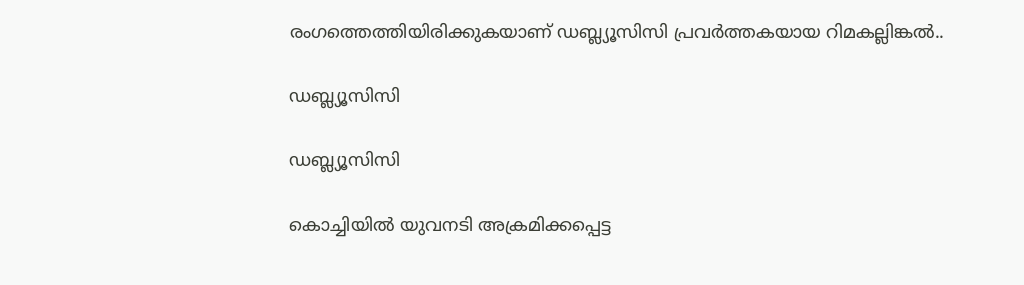രംഗത്തെത്തിയിരിക്കുകയാണ് ഡബ്ല്യൂസിസി പ്രവര്‍ത്തകയായ റിമകല്ലിങ്കല്‍..

ഡബ്ല്യൂസിസി

ഡബ്ല്യൂസിസി

കൊച്ചിയില്‍ യുവനടി അക്രമിക്കപ്പെട്ട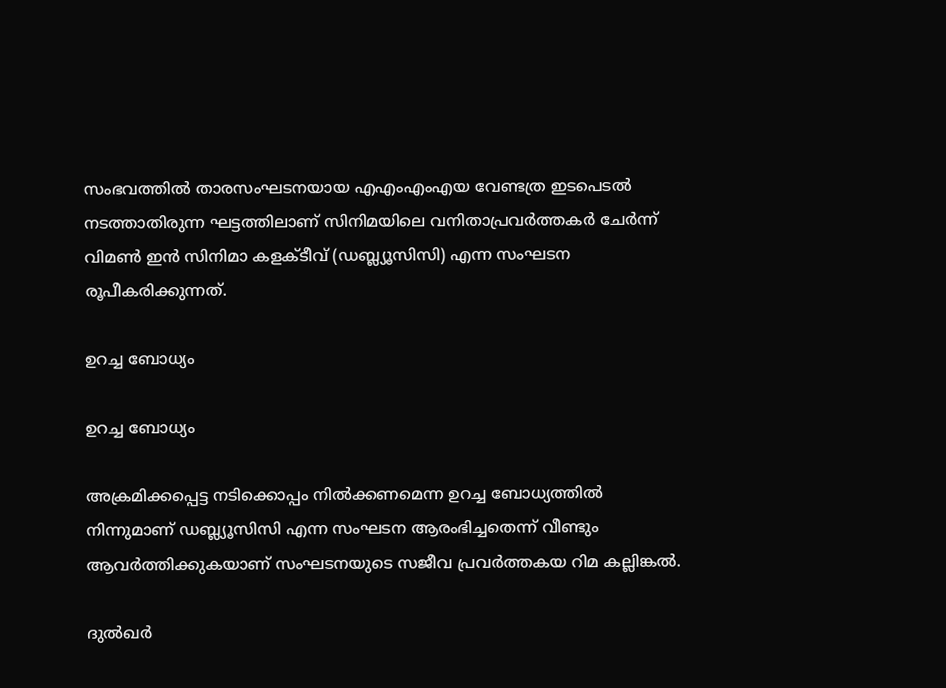സംഭവത്തില്‍ താരസംഘടനയായ എഎംഎംഎയ വേണ്ടത്ര ഇടപെടല്‍ നടത്താതിരുന്ന ഘട്ടത്തിലാണ് സിനിമയിലെ വനിതാപ്രവര്‍ത്തകര്‍ ചേര്‍ന്ന് വിമണ്‍ ഇന്‍ സിനിമാ കളക്ടീവ് (ഡബ്ല്യൂസിസി) എന്ന സംഘടന രൂപീകരിക്കുന്നത്.

ഉറച്ച ബോധ്യം

ഉറച്ച ബോധ്യം

അക്രമിക്കപ്പെട്ട നടിക്കൊപ്പം നില്‍ക്കണമെന്ന ഉറച്ച ബോധ്യത്തില്‍ നിന്നുമാണ് ഡബ്ല്യൂസിസി എന്ന സംഘടന ആരംഭിച്ചതെന്ന് വീണ്ടും ആവര്‍ത്തിക്കുകയാണ് സംഘടനയുടെ സജീവ പ്രവര്‍ത്തകയ റിമ കല്ലിങ്കല്‍.

ദുല്‍ഖര്‍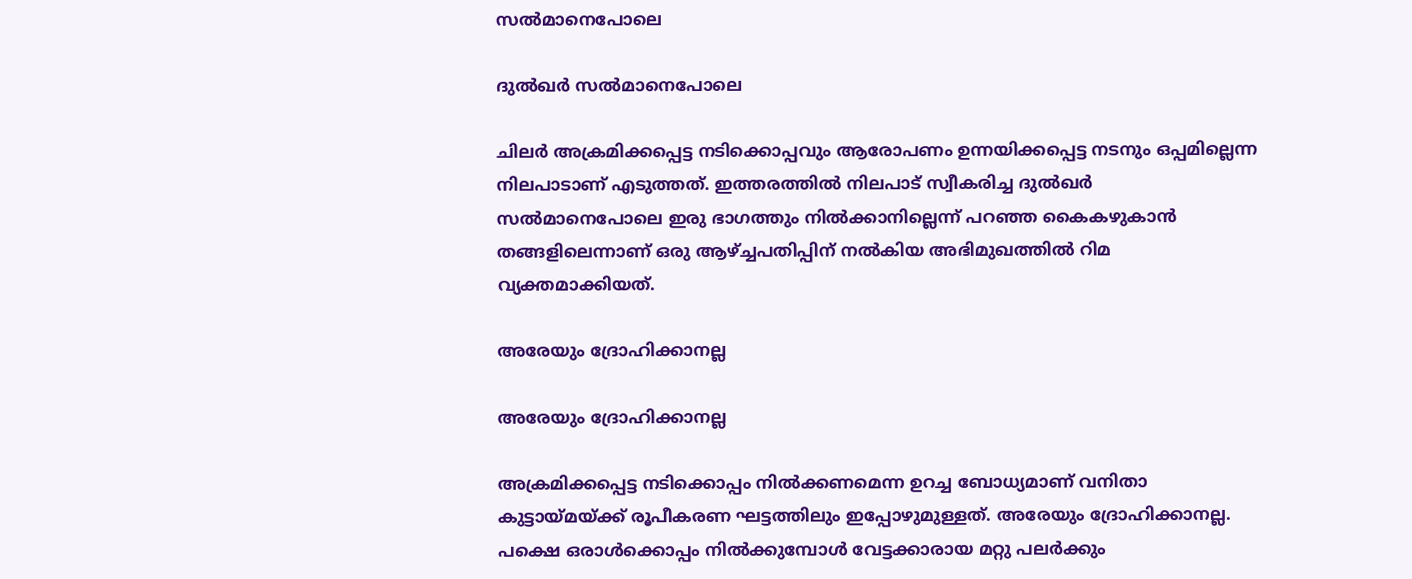സല്‍മാനെപോലെ

ദുല്‍ഖര്‍ സല്‍മാനെപോലെ

ചിലര്‍ അക്രമിക്കപ്പെട്ട നടിക്കൊപ്പവും ആരോപണം ഉന്നയിക്കപ്പെട്ട നടനും ഒപ്പമില്ലെന്ന നിലപാടാണ് എടുത്തത്. ഇത്തരത്തില്‍ നിലപാട് സ്വീകരിച്ച ദുല്‍ഖര്‍ സല്‍മാനെപോലെ ഇരു ഭാഗത്തും നില്‍ക്കാനില്ലെന്ന് പറഞ്ഞ കൈകഴുകാന്‍ തങ്ങളിലെന്നാണ് ഒരു ആഴ്ച്ചപതിപ്പിന് നല്‍കിയ അഭിമുഖത്തില്‍ റിമ വ്യക്തമാക്കിയത്.

അരേയും ദ്രോഹിക്കാനല്ല

അരേയും ദ്രോഹിക്കാനല്ല

അക്രമിക്കപ്പെട്ട നടിക്കൊപ്പം നില്‍ക്കണമെന്ന ഉറച്ച ബോധ്യമാണ് വനിതാ കുട്ടായ്മയ്ക്ക് രൂപീകരണ ഘട്ടത്തിലും ഇപ്പോഴുമുള്ളത്. അരേയും ദ്രോഹിക്കാനല്ല. പക്ഷെ ഒരാള്‍ക്കൊപ്പം നില്‍ക്കുമ്പോള്‍ വേട്ടക്കാരായ മറ്റു പലര്‍ക്കും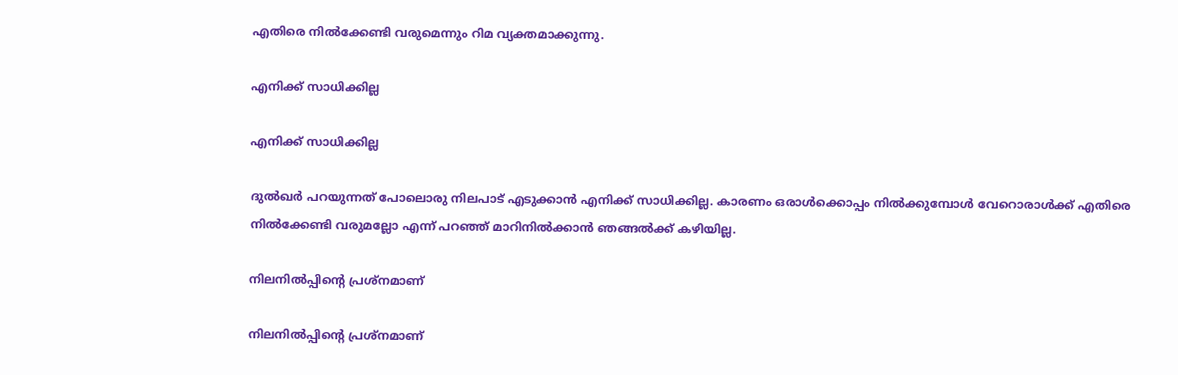എതിരെ നില്‍ക്കേണ്ടി വരുമെന്നും റിമ വ്യക്തമാക്കുന്നു.

എനിക്ക് സാധിക്കില്ല

എനിക്ക് സാധിക്കില്ല

ദുല്‍ഖര്‍ പറയുന്നത് പോലൊരു നിലപാട് എടുക്കാന്‍ എനിക്ക് സാധിക്കില്ല. കാരണം ഒരാള്‍ക്കൊപ്പം നില്‍ക്കുമ്പോള്‍ വേറൊരാള്‍ക്ക് എതിരെ നില്‍ക്കേണ്ടി വരുമല്ലോ എന്ന് പറഞ്ഞ് മാറിനില്‍ക്കാന്‍ ഞങ്ങല്‍ക്ക് കഴിയില്ല.

നിലനില്‍പ്പിന്റെ പ്രശ്‌നമാണ്

നിലനില്‍പ്പിന്റെ പ്രശ്‌നമാണ്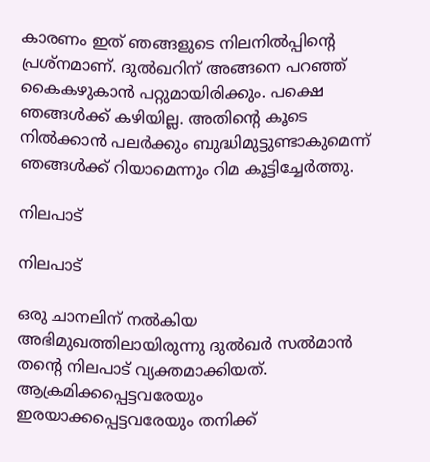കാരണം ഇത് ഞങ്ങളുടെ നിലനില്‍പ്പിന്റെ പ്രശ്‌നമാണ്. ദുല്‍ഖറിന് അങ്ങനെ പറഞ്ഞ് കൈകഴുകാന്‍ പറ്റുമായിരിക്കും. പക്ഷെ ഞങ്ങള്‍ക്ക് കഴിയില്ല. അതിന്റെ കൂടെ നില്‍ക്കാന്‍ പലര്‍ക്കും ബുദ്ധിമുട്ടുണ്ടാകുമെന്ന് ഞങ്ങള്‍ക്ക് റിയാമെന്നും റിമ കൂട്ടിച്ചേര്‍ത്തു.

നിലപാട്

നിലപാട്

ഒരു ചാനലിന് നല്‍കിയ അഭിമുഖത്തിലായിരുന്നു ദുല്‍ഖര്‍ സല്‍മാന്‍ തന്റെ നിലപാട് വ്യക്തമാക്കിയത്. ആക്രമിക്കപ്പെട്ടവരേയും ഇരയാക്കപ്പെട്ടവരേയും തനിക്ക്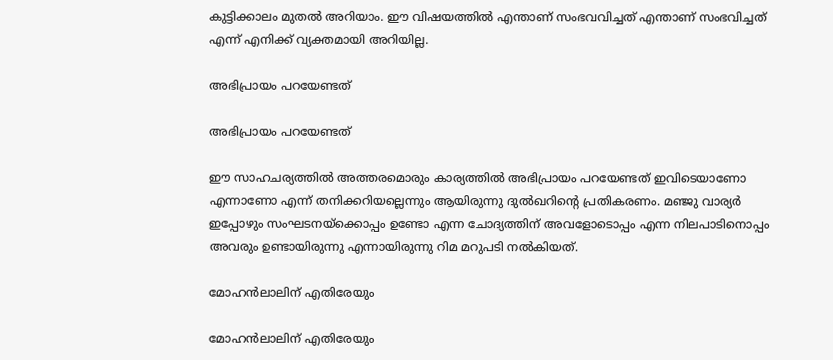കുട്ടിക്കാലം മുതല്‍ അറിയാം. ഈ വിഷയത്തില്‍ എന്താണ് സംഭവവിച്ചത് എന്താണ് സംഭവിച്ചത് എന്ന് എനിക്ക് വ്യക്തമായി അറിയില്ല.

അഭിപ്രായം പറയേണ്ടത്

അഭിപ്രായം പറയേണ്ടത്

ഈ സാഹചര്യത്തില്‍ അത്തരമൊരും കാര്യത്തില്‍ അഭിപ്രായം പറയേണ്ടത് ഇവിടെയാണോ എന്നാണോ എന്ന് തനിക്കറിയല്ലെന്നും ആയിരുന്നു ദുല്‍ഖറിന്റെ പ്രതികരണം. മഞ്ജു വാര്യര്‍ ഇപ്പോഴും സംഘടനയ്‌ക്കൊപ്പം ഉണ്ടോ എന്ന ചോദ്യത്തിന് അവളോടൊപ്പം എന്ന നിലപാടിനൊപ്പം അവരും ഉണ്ടായിരുന്നു എന്നായിരുന്നു റിമ മറുപടി നല്‍കിയത്.

മോഹന്‍ലാലിന് എതിരേയും

മോഹന്‍ലാലിന് എതിരേയും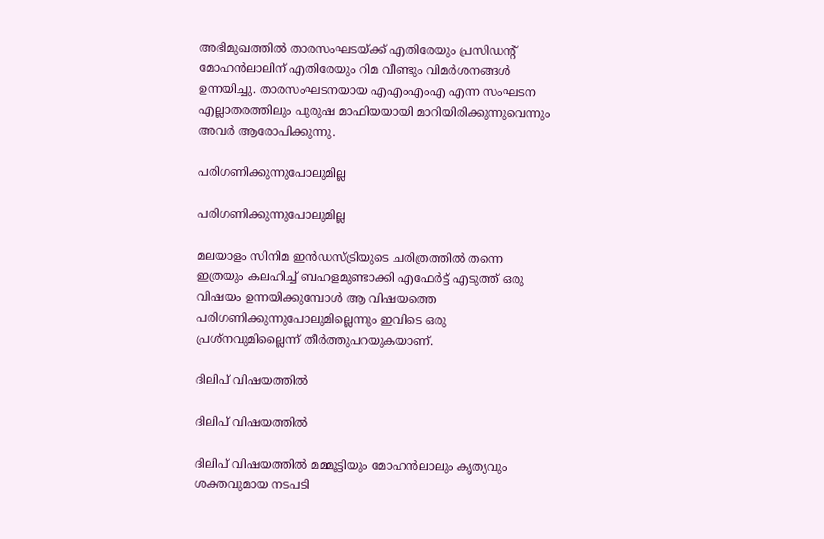അഭിമുഖത്തില്‍ താരസംഘടയ്ക്ക് എതിരേയും പ്രസിഡന്റ് മോഹന്‍ലാലിന് എതിരേയും റിമ വീണ്ടും വിമര്‍ശനങ്ങള്‍ ഉന്നയിച്ചു. താരസംഘടനയായ എഎംഎംഎ എന്ന സംഘടന എല്ലാതരത്തിലും പുരുഷ മാഫിയയായി മാറിയിരിക്കുന്നുവെന്നും അവര്‍ ആരോപിക്കുന്നു.

പരിഗണിക്കുന്നുപോലുമില്ല

പരിഗണിക്കുന്നുപോലുമില്ല

മലയാളം സിനിമ ഇന്‍ഡസ്ട്രിയുടെ ചരിത്രത്തില്‍ തന്നെ ഇത്രയും കലഹിച്ച് ബഹളമുണ്ടാക്കി എഫേര്‍ട്ട് എടുത്ത് ഒരു വിഷയം ഉന്നയിക്കുമ്പോള്‍ ആ വിഷയത്തെ പരിഗണിക്കുന്നുപോലുമില്ലെന്നും ഇവിടെ ഒരു പ്രശ്നവുമില്ലൈന്ന് തീര്‍ത്തുപറയുകയാണ്.

ദിലിപ് വിഷയത്തില്‍

ദിലിപ് വിഷയത്തില്‍

ദിലിപ് വിഷയത്തില്‍ മമ്മൂട്ടിയും മോഹന്‍ലാലും കൃത്യവും ശക്തവുമായ നടപടി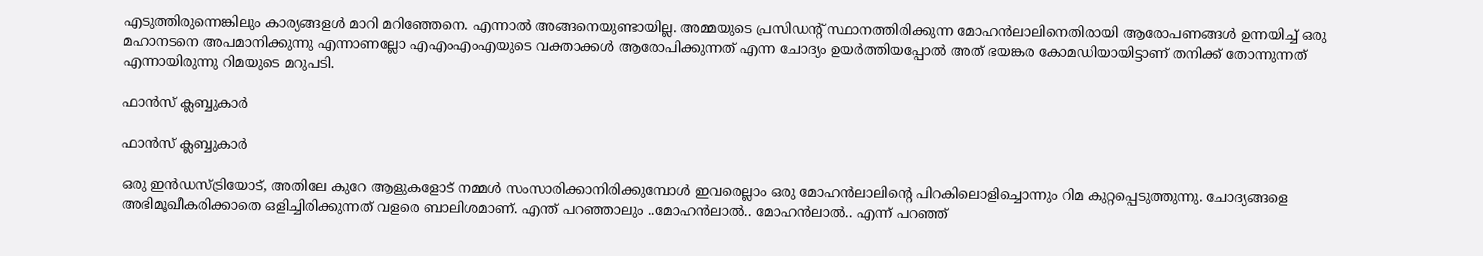എടുത്തിരുന്നെങ്കിലും കാര്യങ്ങളള്‍ മാറി മറിഞ്ഞേനെ. എന്നാല്‍ അങ്ങനെയുണ്ടായില്ല. അമ്മയുടെ പ്രസിഡന്റ് സ്ഥാനത്തിരിക്കുന്ന മോഹന്‍ലാലിനെതിരായി ആരോപണങ്ങള്‍ ഉന്നയിച്ച് ഒരു മഹാനടനെ അപമാനിക്കുന്നു എന്നാണല്ലോ എഎംഎംഎയുടെ വക്താക്കള്‍ ആരോപിക്കുന്നത് എന്ന ചോദ്യം ഉയര്‍ത്തിയപ്പോല്‍ അത് ഭയങ്കര കോമഡിയായിട്ടാണ് തനിക്ക് തോന്നുന്നത് എന്നായിരുന്നു റിമയുടെ മറുപടി.

ഫാന്‍സ് ക്ലബ്ബുകാര്‍

ഫാന്‍സ് ക്ലബ്ബുകാര്‍

ഒരു ഇന്‍ഡസ്ട്രിയോട്, അതിലേ കുറേ ആളുകളോട് നമ്മള്‍ സംസാരിക്കാനിരിക്കുമ്പോള്‍ ഇവരെല്ലാം ഒരു മോഹന്‍ലാലിന്റെ പിറകിലൊളിച്ചൊന്നും റിമ കുറ്റപ്പെടുത്തുന്നു. ചോദ്യങ്ങളെ അഭിമൂഖീകരിക്കാതെ ഒളിച്ചിരിക്കുന്നത് വളരെ ബാലിശമാണ്. എന്ത് പറഞ്ഞാലും ..മോഹന്‍ലാല്‍.. മോഹന്‍ലാല്‍.. എന്ന് പറഞ്ഞ്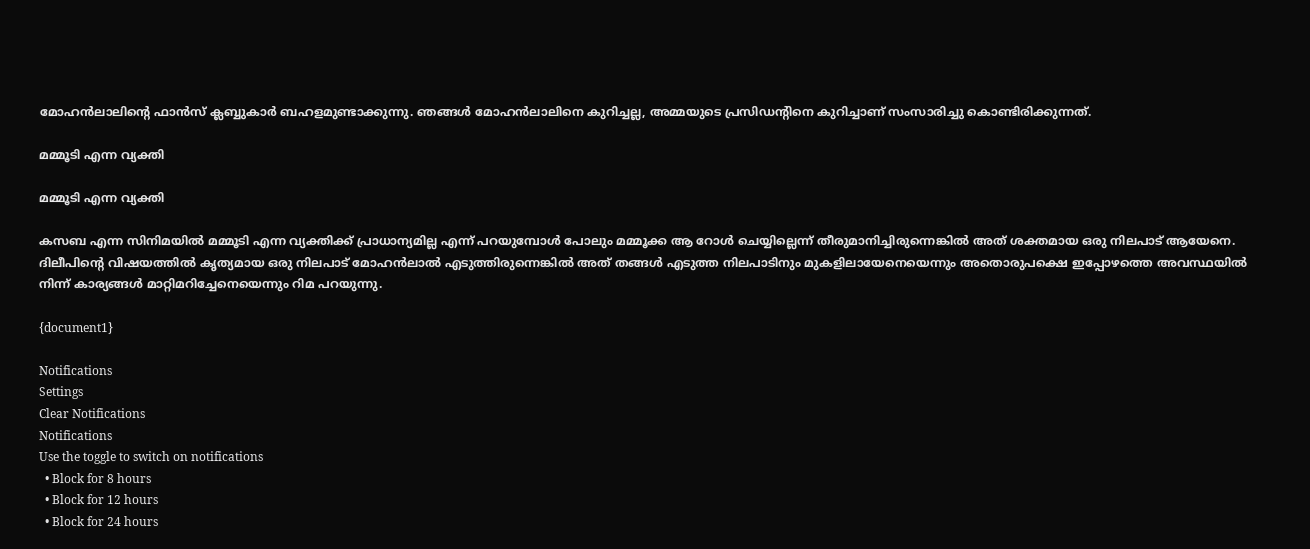മോഹന്‍ലാലിന്റെ ഫാന്‍സ് ക്ലബ്ബുകാര്‍ ബഹളമുണ്ടാക്കുന്നു. ഞങ്ങള്‍ മോഹന്‍ലാലിനെ കുറിച്ചല്ല, അമ്മയുടെ പ്രസിഡന്റിനെ കുറിച്ചാണ് സംസാരിച്ചു കൊണ്ടിരിക്കുന്നത്.

മമ്മൂടി എന്ന വ്യക്തി

മമ്മൂടി എന്ന വ്യക്തി

കസബ എന്ന സിനിമയില്‍ മമ്മൂടി എന്ന വ്യക്തിക്ക് പ്രാധാന്യമില്ല എന്ന് പറയുമ്പോള്‍ പോലും മമ്മൂക്ക ആ റോള്‍ ചെയ്യില്ലെന്ന് തീരുമാനിച്ചിരുന്നെങ്കില്‍ അത് ശക്തമായ ഒരു നിലപാട് ആയേനെ. ദിലീപിന്റെ വിഷയത്തില്‍ കൃത്യമായ ഒരു നിലപാട് മോഹന്‍ലാല്‍ എടുത്തിരുന്നെങ്കില്‍ അത് തങ്ങള്‍ എടുത്ത നിലപാടിനും മുകളിലായേനെയെന്നും അതൊരുപക്ഷെ ഇപ്പോഴത്തെ അവസ്ഥയില്‍ നിന്ന് കാര്യങ്ങള്‍ മാറ്റിമറിച്ചേനെയെന്നും റിമ പറയുന്നു.

{document1}

Notifications
Settings
Clear Notifications
Notifications
Use the toggle to switch on notifications
  • Block for 8 hours
  • Block for 12 hours
  • Block for 24 hours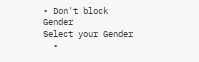• Don't block
Gender
Select your Gender
  •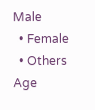Male
  • Female
  • Others
Age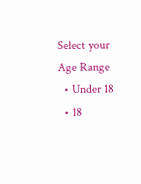Select your Age Range
  • Under 18
  • 18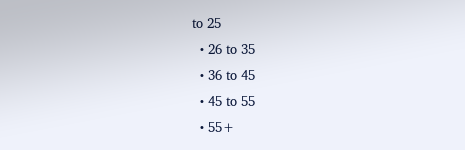to 25
  • 26 to 35
  • 36 to 45
  • 45 to 55
  • 55+